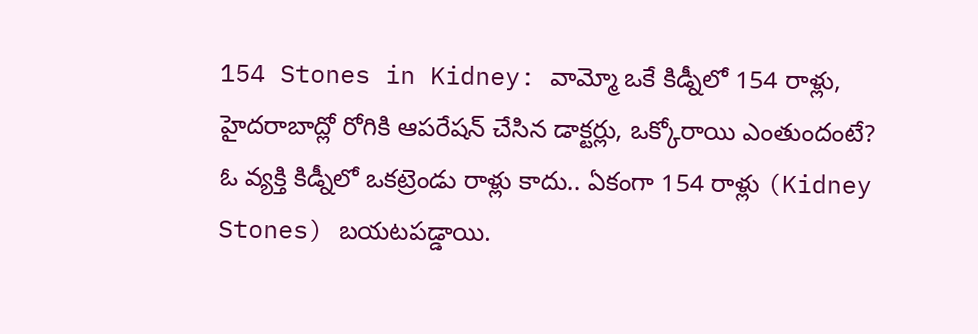154 Stones in Kidney: వామ్మో ఒకే కిడ్నీలో 154 రాళ్లు, హైదరాబాద్లో రోగికి ఆపరేషన్ చేసిన డాక్టర్లు, ఒక్కోరాయి ఎంతుందంటే?
ఓ వ్యక్తి కిడ్నీలో ఒకట్రెండు రాళ్లు కాదు.. ఏకంగా 154 రాళ్లు (Kidney Stones) బయటపడ్డాయి.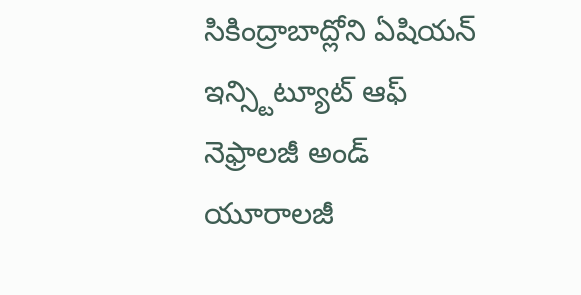సికింద్రాబాద్లోని ఏషియన్ ఇన్స్టిట్యూట్ ఆఫ్ నెఫ్రాలజీ అండ్ యూరాలజీ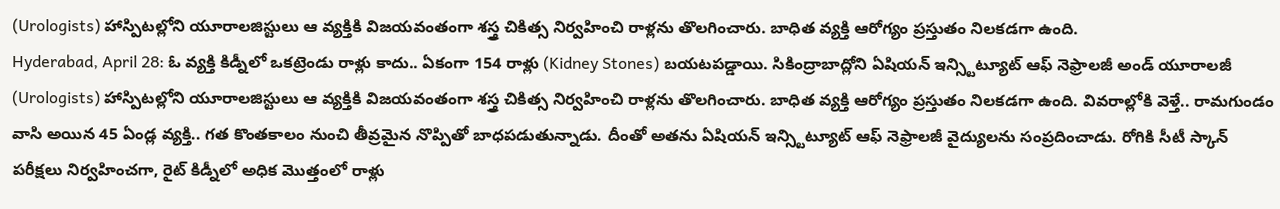(Urologists) హాస్పిటల్లోని యూరాలజిస్టులు ఆ వ్యక్తికి విజయవంతంగా శస్త్ర చికిత్స నిర్వహించి రాళ్లను తొలగించారు. బాధిత వ్యక్తి ఆరోగ్యం ప్రస్తుతం నిలకడగా ఉంది.
Hyderabad, April 28: ఓ వ్యక్తి కిడ్నీలో ఒకట్రెండు రాళ్లు కాదు.. ఏకంగా 154 రాళ్లు (Kidney Stones) బయటపడ్డాయి. సికింద్రాబాద్లోని ఏషియన్ ఇన్స్టిట్యూట్ ఆఫ్ నెఫ్రాలజీ అండ్ యూరాలజీ (Urologists) హాస్పిటల్లోని యూరాలజిస్టులు ఆ వ్యక్తికి విజయవంతంగా శస్త్ర చికిత్స నిర్వహించి రాళ్లను తొలగించారు. బాధిత వ్యక్తి ఆరోగ్యం ప్రస్తుతం నిలకడగా ఉంది. వివరాల్లోకి వెళ్తే.. రామగుండం వాసి అయిన 45 ఏండ్ల వ్యక్తి.. గత కొంతకాలం నుంచి తీవ్రమైన నొప్పితో బాధపడుతున్నాడు. దీంతో అతను ఏషియన్ ఇన్స్టిట్యూట్ ఆఫ్ నెఫ్రాలజీ వైద్యులను సంప్రదించాడు. రోగికి సీటీ స్కాన్ పరీక్షలు నిర్వహించగా, రైట్ కిడ్నీలో అధిక మొత్తంలో రాళ్లు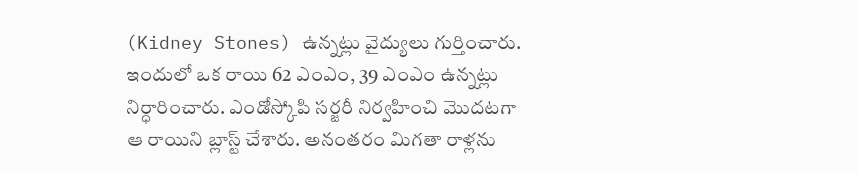(Kidney Stones) ఉన్నట్లు వైద్యులు గుర్తించారు. ఇందులో ఒక రాయి 62 ఎంఎం, 39 ఎంఎం ఉన్నట్లు నిర్ధారించారు. ఎండోస్కోపి సర్జరీ నిర్వహించి మొదటగా ఆ రాయిని బ్లాస్ట్ చేశారు. అనంతరం మిగతా రాళ్లను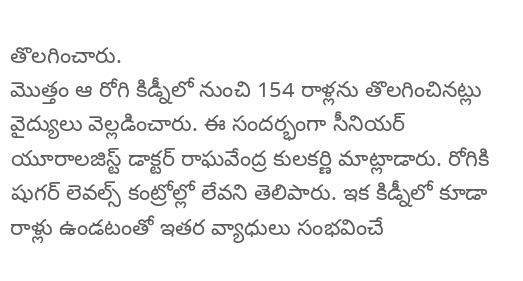తొలగించారు.
మొత్తం ఆ రోగి కిడ్నీలో నుంచి 154 రాళ్లను తొలగించినట్లు వైద్యులు వెల్లడించారు. ఈ సందర్భంగా సీనియర్ యూరాలజిస్ట్ డాక్టర్ రాఘవేంద్ర కులకర్ణి మాట్లాడారు. రోగికి షుగర్ లెవల్స్ కంట్రోల్లో లేవని తెలిపారు. ఇక కిడ్నీలో కూడా రాళ్లు ఉండటంతో ఇతర వ్యాధులు సంభవించే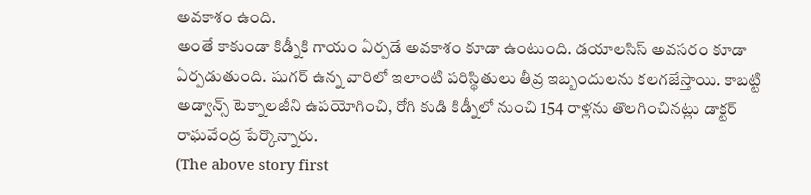అవకాశం ఉంది.
అంతే కాకుండా కిడ్నీకి గాయం ఏర్పడే అవకాశం కూడా ఉంటుంది. డయాలసిస్ అవసరం కూడా ఏర్పడుతుంది. షుగర్ ఉన్న వారిలో ఇలాంటి పరిస్థితులు తీవ్ర ఇబ్బందులను కలగజేస్తాయి. కాబట్టి అడ్వాన్స్ టెక్నాలజీని ఉపయోగించి, రోగి కుడి కిడ్నీలో నుంచి 154 రాళ్లను తొలగించినట్లు డాక్టర్ రాఘవేంద్ర పేర్కొన్నారు.
(The above story first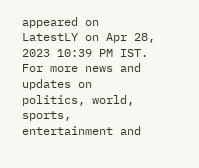appeared on LatestLY on Apr 28, 2023 10:39 PM IST. For more news and updates on politics, world, sports, entertainment and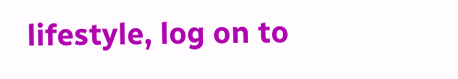lifestyle, log on to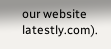our website latestly.com).